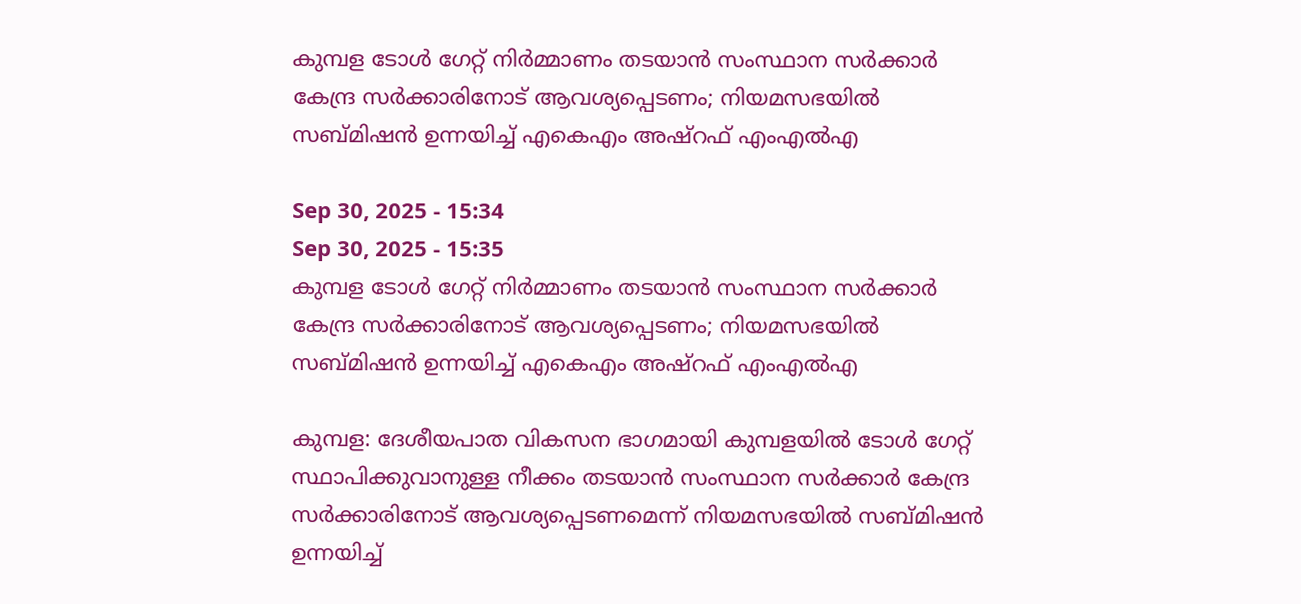കുമ്പള ടോള്‍ ഗേറ്റ് നിര്‍മ്മാണം തടയാൻ സംസ്ഥാന സർക്കാർ കേന്ദ്ര സർക്കാരിനോട് ആവശ്യപ്പെടണം; നിയമസഭയില്‍ സബ്മിഷന്‍ ഉന്നയിച്ച് എകെഎം അഷ്റഫ് എംഎല്‍എ

Sep 30, 2025 - 15:34
Sep 30, 2025 - 15:35
കുമ്പള ടോള്‍ ഗേറ്റ് നിര്‍മ്മാണം തടയാൻ സംസ്ഥാന സർക്കാർ കേന്ദ്ര സർക്കാരിനോട് ആവശ്യപ്പെടണം; നിയമസഭയില്‍ സബ്മിഷന്‍ ഉന്നയിച്ച് എകെഎം അഷ്റഫ് എംഎല്‍എ

കുമ്പള: ദേശീയപാത വികസന ഭാഗമായി കുമ്പളയിൽ ടോൾ ഗേറ്റ് സ്ഥാപിക്കുവാനുള്ള നീക്കം തടയാൻ സംസ്ഥാന സർക്കാർ കേന്ദ്ര സർക്കാരിനോട് ആവശ്യപ്പെടണമെന്ന് നിയമസഭയിൽ സബ്‌മിഷൻ ഉന്നയിച്ച്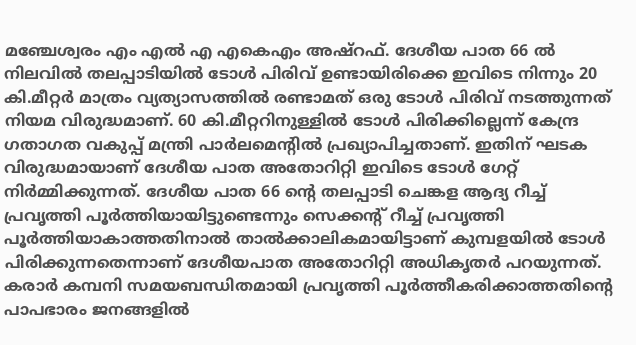മഞ്ചേശ്വരം എം എൽ എ എകെഎം അഷ്റഫ്. ദേശീയ പാത 66 ൽ നിലവിൽ തലപ്പാടിയിൽ ടോൾ പിരിവ് ഉണ്ടായിരിക്കെ ഇവിടെ നിന്നും 20 കി.മീറ്റർ മാത്രം വ്യത്യാസത്തിൽ രണ്ടാമത് ഒരു ടോൾ പിരിവ് നടത്തുന്നത് നിയമ വിരുദ്ധമാണ്. 60 കി.മീറ്ററിനുള്ളിൽ ടോൾ പിരിക്കില്ലെന്ന് കേന്ദ്ര ഗതാഗത വകുപ്പ് മന്ത്രി പാർലമെന്റിൽ പ്രഖ്യാപിച്ചതാണ്. ഇതിന് ഘടക വിരുദ്ധമായാണ് ദേശീയ പാത അതോറിറ്റി ഇവിടെ ടോൾ ഗേറ്റ് നിർമ്മിക്കുന്നത്. ദേശീയ പാത 66 ന്റെ തലപ്പാടി ചെങ്കള ആദ്യ റീച്ച് പ്രവൃത്തി പൂർത്തിയായിട്ടുണ്ടെന്നും സെക്കൻ്റ് റീച്ച് പ്രവൃത്തി പൂർത്തിയാകാത്തതിനാൽ താൽക്കാലികമായിട്ടാണ് കുമ്പളയിൽ ടോൾ പിരിക്കുന്നതെന്നാണ് ദേശീയപാത അതോറിറ്റി അധികൃതർ പറയുന്നത്. കരാർ കമ്പനി സമയബന്ധിതമായി പ്രവൃത്തി പൂർത്തീകരിക്കാത്തതിൻ്റെ പാപഭാരം ജനങ്ങളിൽ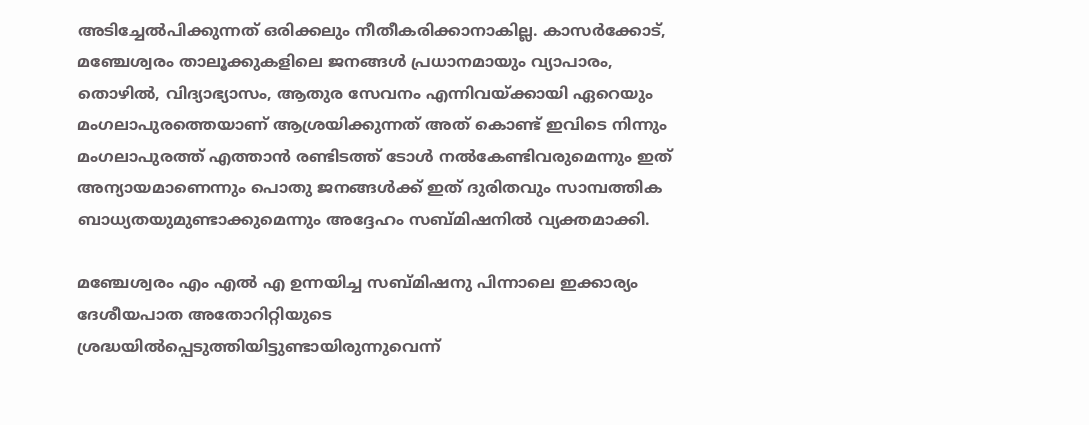അടിച്ചേൽപിക്കുന്നത് ഒരിക്കലും നീതീകരിക്കാനാകില്ല. കാസർക്കോട്, മഞ്ചേശ്വരം താലൂക്കുകളിലെ ജനങ്ങൾ പ്രധാനമായും വ്യാപാരം, തൊഴിൽ, വിദ്യാഭ്യാസം, ആതുര സേവനം എന്നിവയ്ക്കായി ഏറെയും മംഗലാപുരത്തെയാണ് ആശ്രയിക്കുന്നത് അത് കൊണ്ട് ഇവിടെ നിന്നും മംഗലാപുരത്ത് എത്താൻ രണ്ടിടത്ത് ടോൾ നൽകേണ്ടിവരുമെന്നും ഇത് അന്യായമാണെന്നും പൊതു ജനങ്ങൾക്ക് ഇത് ദുരിതവും സാമ്പത്തിക ബാധ്യതയുമുണ്ടാക്കുമെന്നും അദ്ദേഹം സബ്‌മിഷനിൽ വ്യക്തമാക്കി.

മഞ്ചേശ്വരം എം എൽ എ ഉന്നയിച്ച സബ്‌മിഷനു പിന്നാലെ ഇക്കാര്യം ദേശീയപാത അതോറിറ്റിയുടെ ശ്രദ്ധയിൽപ്പെടുത്തിയിട്ടുണ്ടായിരുന്നുവെന്ന്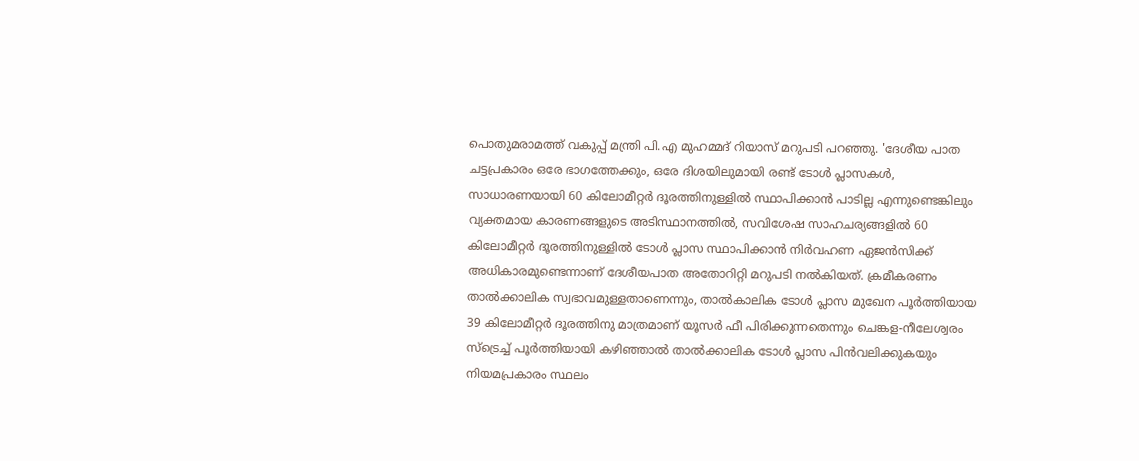പൊതുമരാമത്ത് വകുപ്പ് മന്ത്രി പി.എ മുഹമ്മദ് റിയാസ് മറുപടി പറഞ്ഞു. 'ദേശീയ പാത ചട്ടപ്രകാരം ഒരേ ഭാഗത്തേക്കും, ഒരേ ദിശയിലുമായി രണ്ട് ടോൾ പ്ലാസകൾ, സാധാരണയായി 60 കിലോമീറ്റർ ദൂരത്തിനുള്ളിൽ സ്ഥാപിക്കാൻ പാടില്ല എന്നുണ്ടെങ്കിലും വ്യക്തമായ കാരണങ്ങളുടെ അടിസ്ഥാനത്തിൽ, സവിശേഷ സാഹചര്യങ്ങളിൽ 60 കിലോമീറ്റർ ദൂരത്തിനുള്ളിൽ ടോൾ പ്ലാസ സ്ഥാപിക്കാൻ നിർവഹണ ഏജൻസിക്ക് അധികാരമുണ്ടെന്നാണ് ദേശീയപാത അതോറിറ്റി മറുപടി നൽകിയത്. ക്രമീകരണം താൽക്കാലിക സ്വഭാവമുള്ളതാണെന്നും, താൽകാലിക ടോൾ പ്ലാസ മുഖേന പൂർത്തിയായ 39 കിലോമീറ്റർ ദൂരത്തിനു മാത്രമാണ് യൂസർ ഫീ പിരിക്കുന്നതെന്നും ചെങ്കള-നീലേശ്വരം സ്ട്രെച്ച് പൂർത്തിയായി കഴിഞ്ഞാൽ താൽക്കാലിക ടോൾ പ്ലാസ പിൻവലിക്കുകയും നിയമപ്രകാരം സ്ഥലം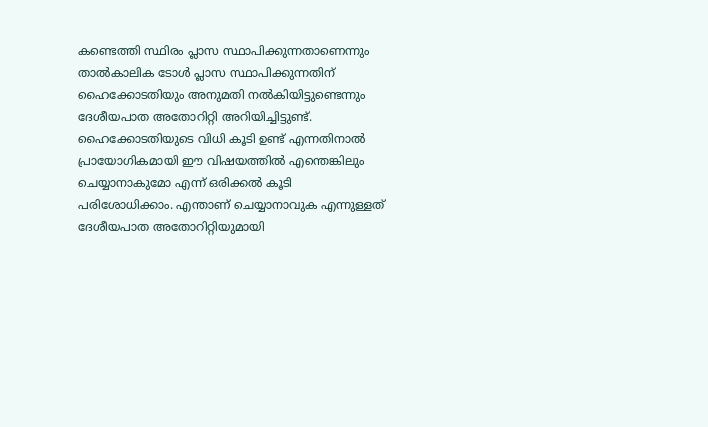കണ്ടെത്തി സ്ഥിരം പ്ലാസ സ്ഥാപിക്കുന്നതാണെന്നും താൽകാലിക ടോൾ പ്ലാസ സ്ഥാപിക്കുന്നതിന് ഹൈക്കോടതിയും അനുമതി നൽകിയിട്ടുണ്ടെന്നും ദേശീയപാത അതോറിറ്റി അറിയിച്ചിട്ടുണ്ട്. ഹൈക്കോടതിയുടെ വിധി കൂടി ഉണ്ട് എന്നതിനാൽ പ്രായോഗികമായി ഈ വിഷയത്തിൽ എന്തെങ്കിലും ചെയ്യാനാകുമോ എന്ന് ഒരിക്കൽ കൂടി പരിശോധിക്കാം. എന്താണ് ചെയ്യാനാവുക എന്നുള്ളത് ദേശീയപാത അതോറിറ്റിയുമായി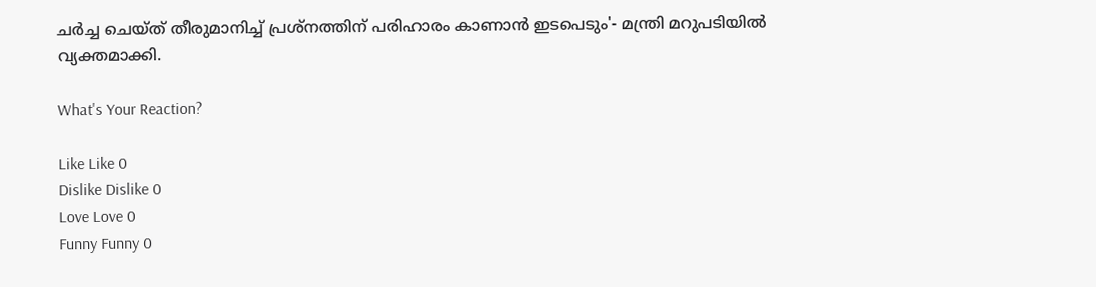ചർച്ച ചെയ്‌ത്‌ തീരുമാനിച്ച് പ്രശ്നത്തിന് പരിഹാരം കാണാൻ ഇടപെടും'- മന്ത്രി മറുപടിയിൽ വ്യക്തമാക്കി.

What's Your Reaction?

Like Like 0
Dislike Dislike 0
Love Love 0
Funny Funny 0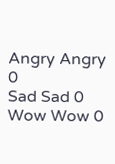Angry Angry 0
Sad Sad 0
Wow Wow 0